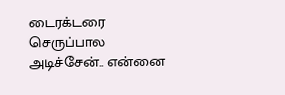டைரக்டரை செருப்பால அடிச்சேன்.. என்னை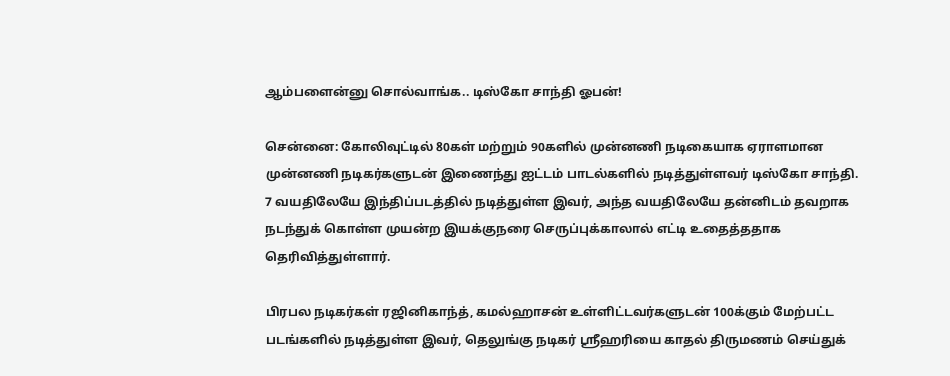ஆம்பளைன்னு சொல்வாங்க.. டிஸ்கோ சாந்தி ஓபன்!

சென்னை: கோலிவுட்டில் 80கள் மற்றும் 90களில் முன்னணி நடிகையாக ஏராளமான முன்னணி நடிகர்களுடன் இணைந்து ஐட்டம் பாடல்களில் நடித்துள்ளவர் டிஸ்கோ சாந்தி. 7 வயதிலேயே இந்திப்படத்தில் நடித்துள்ள இவர், அந்த வயதிலேயே தன்னிடம் தவறாக நடந்துக் கொள்ள முயன்ற இயக்குநரை செருப்புக்காலால் எட்டி உதைத்ததாக தெரிவித்துள்ளார்.

பிரபல நடிகர்கள் ரஜினிகாந்த், கமல்ஹாசன் உள்ளிட்டவர்களுடன் 100க்கும் மேற்பட்ட படங்களில் நடித்துள்ள இவர், தெலுங்கு நடிகர் ஸ்ரீஹரியை காதல் திருமணம் செய்துக்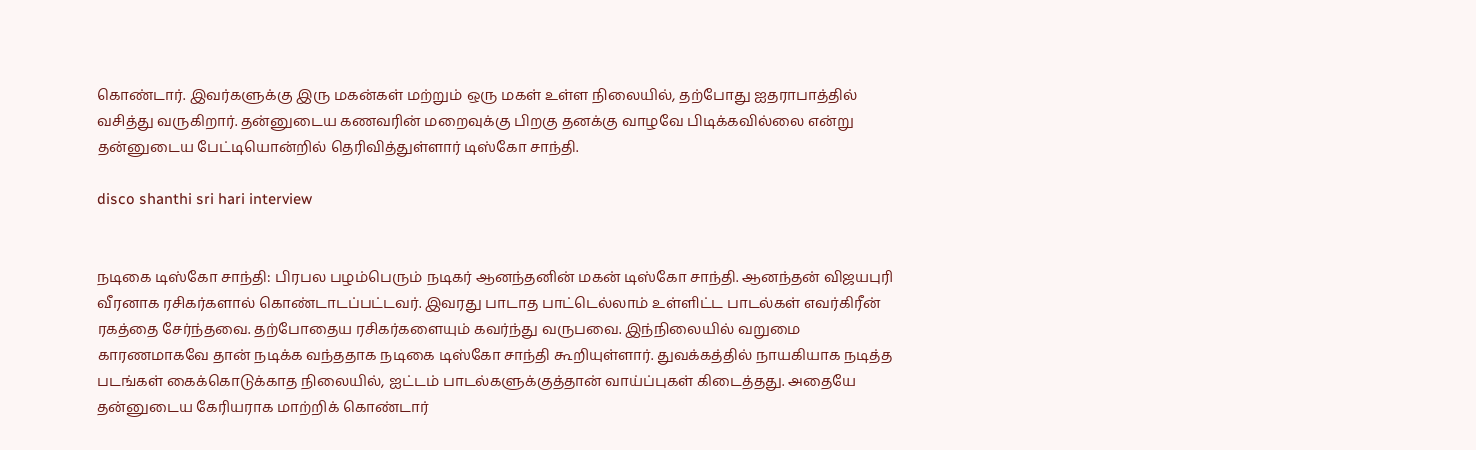கொண்டார். இவர்களுக்கு இரு மகன்கள் மற்றும் ஒரு மகள் உள்ள நிலையில், தற்போது ஐதராபாத்தில் வசித்து வருகிறார். தன்னுடைய கணவரின் மறைவுக்கு பிறகு தனக்கு வாழவே பிடிக்கவில்லை என்று தன்னுடைய பேட்டியொன்றில் தெரிவித்துள்ளார் டிஸ்கோ சாந்தி.

disco shanthi sri hari interview


நடிகை டிஸ்கோ சாந்தி: பிரபல பழம்பெரும் நடிகர் ஆனந்தனின் மகன் டிஸ்கோ சாந்தி. ஆனந்தன் விஜயபுரி வீரனாக ரசிகர்களால் கொண்டாடப்பட்டவர். இவரது பாடாத பாட்டெல்லாம் உள்ளிட்ட பாடல்கள் எவர்கிரீன் ரகத்தை சேர்ந்தவை. தற்போதைய ரசிகர்களையும் கவர்ந்து வருபவை. இந்நிலையில் வறுமை காரணமாகவே தான் நடிக்க வந்ததாக நடிகை டிஸ்கோ சாந்தி கூறியுள்ளார். துவக்கத்தில் நாயகியாக நடித்த படங்கள் கைக்கொடுக்காத நிலையில், ஐட்டம் பாடல்களுக்குத்தான் வாய்ப்புகள் கிடைத்தது. அதையே தன்னுடைய கேரியராக மாற்றிக் கொண்டார்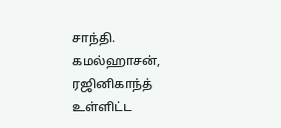சாந்தி. கமல்ஹாசன், ரஜினிகாந்த் உள்ளிட்ட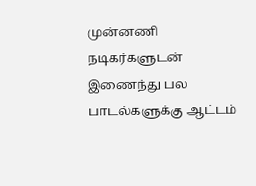முன்னணி நடிகர்களுடன் இணைந்து பல பாடல்களுக்கு ஆட்டம்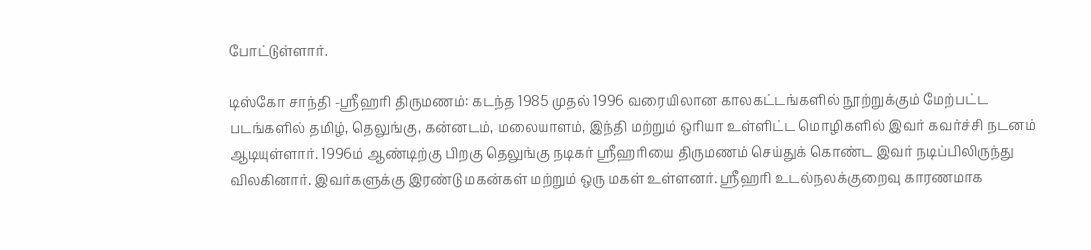போட்டுள்ளார்.

டிஸ்கோ சாந்தி -ஸ்ரீஹரி திருமணம்: கடந்த 1985 முதல் 1996 வரையிலான காலகட்டங்களில் நூற்றுக்கும் மேற்பட்ட படங்களில் தமிழ், தெலுங்கு, கன்னடம், மலையாளம், இந்தி மற்றும் ஒரியா உள்ளிட்ட மொழிகளில் இவர் கவர்ச்சி நடனம் ஆடியுள்ளார். 1996ம் ஆண்டிற்கு பிறகு தெலுங்கு நடிகர் ஸ்ரீஹரியை திருமணம் செய்துக் கொண்ட இவர் நடிப்பிலிருந்து விலகினார். இவர்களுக்கு இரண்டு மகன்கள் மற்றும் ஒரு மகள் உள்ளனர். ஸ்ரீஹரி உடல்நலக்குறைவு காரணமாக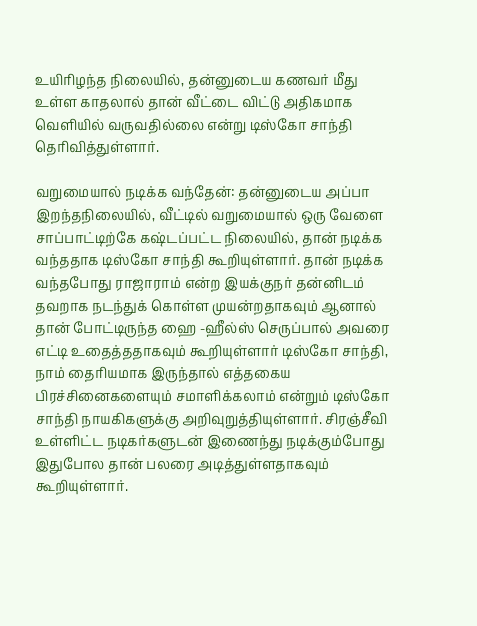உயிரிழந்த நிலையில், தன்னுடைய கணவர் மீது உள்ள காதலால் தான் வீட்டை விட்டு அதிகமாக வெளியில் வருவதில்லை என்று டிஸ்கோ சாந்தி தெரிவித்துள்ளார்.

வறுமையால் நடிக்க வந்தேன்: தன்னுடைய அப்பா இறந்தநிலையில், வீட்டில் வறுமையால் ஒரு வேளை சாப்பாட்டிற்கே கஷ்டப்பட்ட நிலையில், தான் நடிக்க வந்ததாக டிஸ்கோ சாந்தி கூறியுள்ளார். தான் நடிக்க வந்தபோது ராஜாராம் என்ற இயக்குநர் தன்னிடம் தவறாக நடந்துக் கொள்ள முயன்றதாகவும் ஆனால் தான் போட்டிருந்த ஹை -ஹீல்ஸ் செருப்பால் அவரை எட்டி உதைத்ததாகவும் கூறியுள்ளார் டிஸ்கோ சாந்தி, நாம் தைரியமாக இருந்தால் எத்தகைய பிரச்சினைகளையும் சமாளிக்கலாம் என்றும் டிஸ்கோ சாந்தி நாயகிகளுக்கு அறிவுறுத்தியுள்ளார். சிரஞ்சீவி உள்ளிட்ட நடிகர்களுடன் இணைந்து நடிக்கும்போது இதுபோல தான் பலரை அடித்துள்ளதாகவும் கூறியுள்ளார்.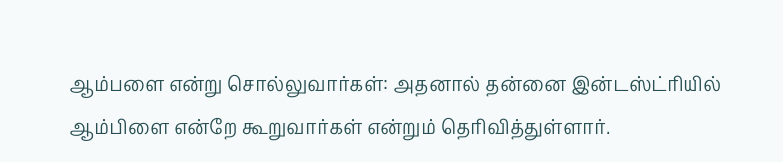ஆம்பளை என்று சொல்லுவார்கள்: அதனால் தன்னை இன்டஸ்ட்ரியில் ஆம்பிளை என்றே கூறுவார்கள் என்றும் தெரிவித்துள்ளார்.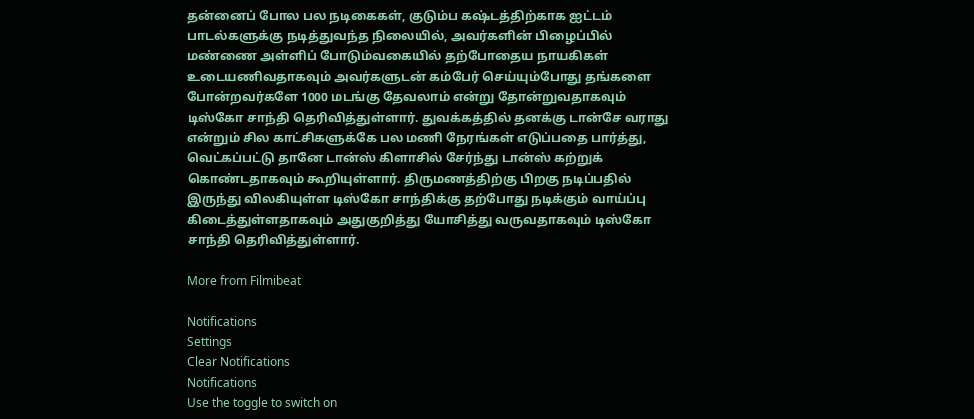தன்னைப் போல பல நடிகைகள், குடும்ப கஷ்டத்திற்காக ஐட்டம் பாடல்களுக்கு நடித்துவந்த நிலையில், அவர்களின் பிழைப்பில் மண்ணை அள்ளிப் போடும்வகையில் தற்போதைய நாயகிகள் உடையணிவதாகவும் அவர்களுடன் கம்பேர் செய்யும்போது தங்களை போன்றவர்களே 1000 மடங்கு தேவலாம் என்று தோன்றுவதாகவும் டிஸ்கோ சாந்தி தெரிவித்துள்ளார். துவக்கத்தில் தனக்கு டான்சே வராது என்றும் சில காட்சிகளுக்கே பல மணி நேரங்கள் எடுப்பதை பார்த்து, வெட்கப்பட்டு தானே டான்ஸ் கிளாசில் சேர்ந்து டான்ஸ் கற்றுக் கொண்டதாகவும் கூறியுள்ளார். திருமணத்திற்கு பிறகு நடிப்பதில் இருந்து விலகியுள்ள டிஸ்கோ சாந்திக்கு தற்போது நடிக்கும் வாய்ப்பு கிடைத்துள்ளதாகவும் அதுகுறித்து யோசித்து வருவதாகவும் டிஸ்கோ சாந்தி தெரிவித்துள்ளார்.

More from Filmibeat

Notifications
Settings
Clear Notifications
Notifications
Use the toggle to switch on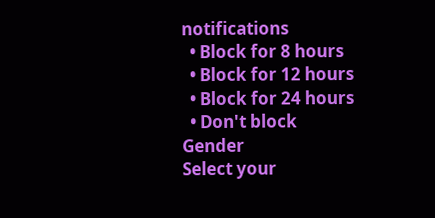notifications
  • Block for 8 hours
  • Block for 12 hours
  • Block for 24 hours
  • Don't block
Gender
Select your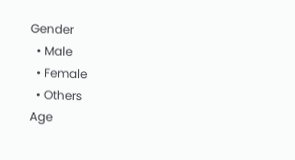Gender
  • Male
  • Female
  • Others
Age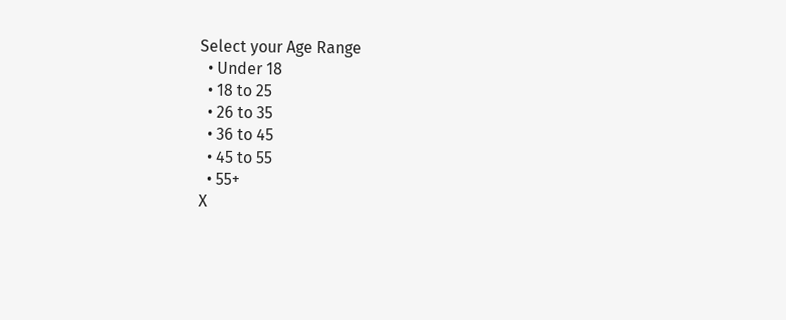Select your Age Range
  • Under 18
  • 18 to 25
  • 26 to 35
  • 36 to 45
  • 45 to 55
  • 55+
X